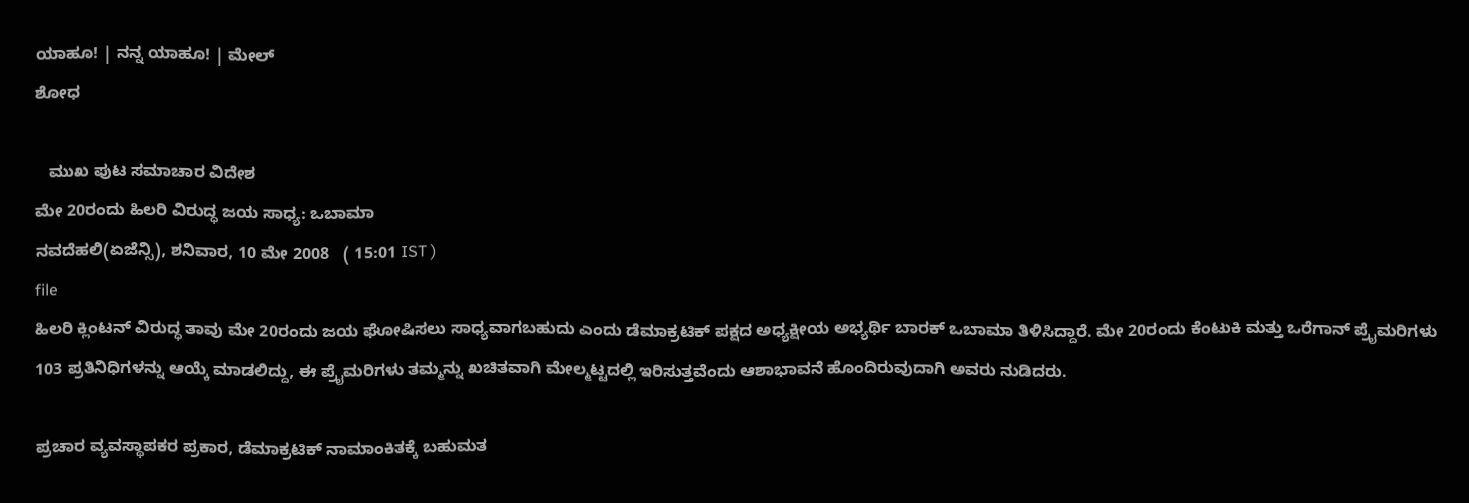ಯಾಹೂ! | ನನ್ನ ಯಾಹೂ! | ಮೇಲ್
ಶೋಧ

   ಮುಖ ಪುಟ ಸಮಾಚಾರ ವಿದೇಶ
ಮೇ 20ರಂದು ಹಿಲರಿ ವಿರುದ್ಧ ಜಯ ಸಾಧ್ಯ: ಒಬಾಮಾ
ನವದೆಹಲಿ(ಏಜೆನ್ಸಿ), ಶನಿವಾರ, 10 ಮೇ 2008   ( 15:01 IST )
file
ಹಿಲರಿ ಕ್ಲಿಂಟನ್ ವಿರುದ್ಧ ತಾವು ಮೇ 20ರಂದು ಜಯ ಘೋಷಿಸಲು ಸಾಧ್ಯವಾಗಬಹುದು ಎಂದು ಡೆಮಾಕ್ರಟಿಕ್ ಪಕ್ಷದ ಅಧ್ಯಕ್ಷೀಯ ಅಭ್ಯರ್ಥಿ ಬಾರಕ್ ಒಬಾಮಾ ತಿಳಿಸಿದ್ದಾರೆ. ಮೇ 20ರಂದು ಕೆಂಟುಕಿ ಮತ್ತು ಒರೆಗಾನ್ ಪ್ರೈಮರಿಗಳು 103 ಪ್ರತಿನಿಧಿಗಳನ್ನು ಆಯ್ಕೆ ಮಾಡಲಿದ್ದು, ಈ ಪ್ರೈಮರಿಗಳು ತಮ್ಮನ್ನು ಖಚಿತವಾಗಿ ಮೇಲ್ಮಟ್ಟದಲ್ಲಿ ಇರಿಸುತ್ತವೆಂದು ಆಶಾಭಾವನೆ ಹೊಂದಿರುವುದಾಗಿ ಅವರು ನುಡಿದರು.

ಪ್ರಚಾರ ವ್ಯವಸ್ಥಾಪಕರ ಪ್ರಕಾರ, ಡೆಮಾಕ್ರಟಿಕ್ ನಾಮಾಂಕಿತಕ್ಕೆ ಬಹುಮತ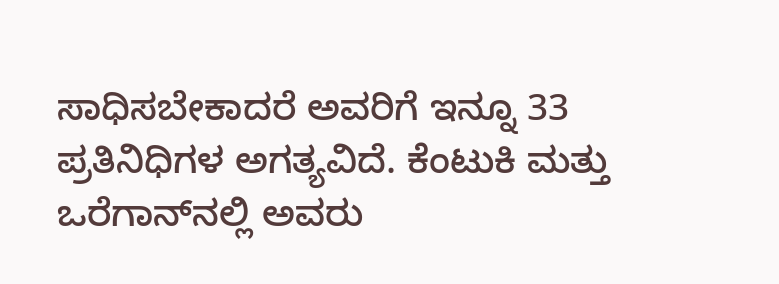ಸಾಧಿಸಬೇಕಾದರೆ ಅವರಿಗೆ ಇನ್ನೂ 33 ಪ್ರತಿನಿಧಿಗಳ ಅಗತ್ಯವಿದೆ. ಕೆಂಟುಕಿ ಮತ್ತು ಒರೆಗಾನ್‌ನಲ್ಲಿ ಅವರು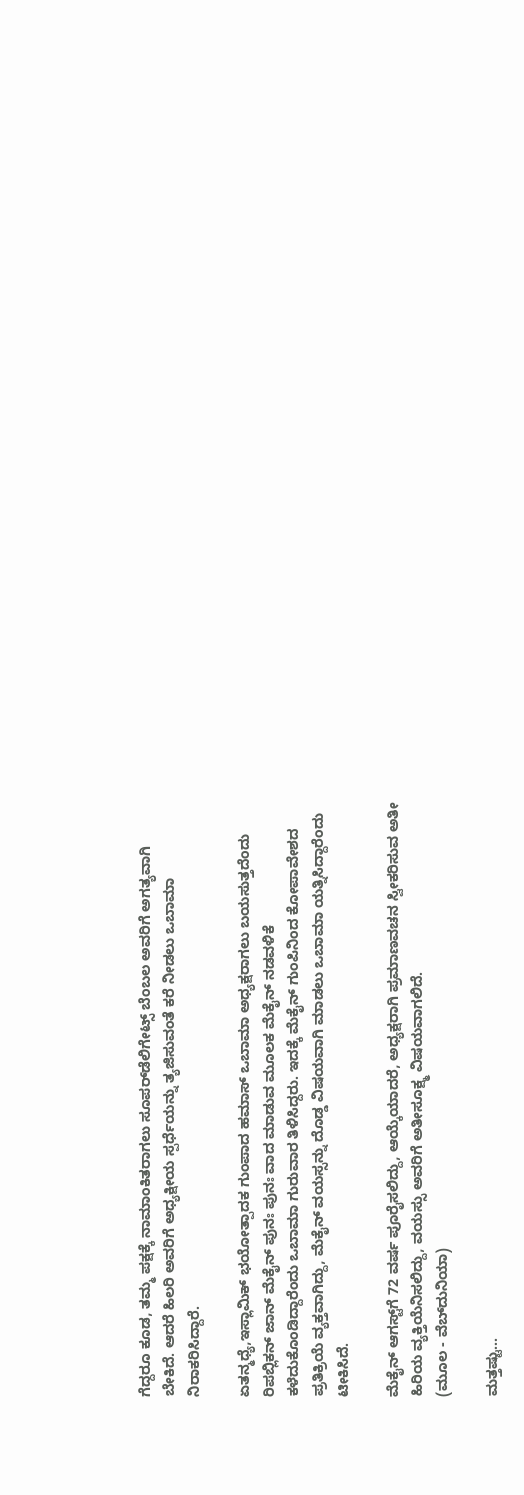ಗೆದ್ದರೂ ಕೂಡ, ತಮ್ಮ ಪಕ್ಷಕ್ಕೆ ನಾಮಾಂಕಿತರಾಗಲು ಸೂಪರ್‌ಡೆಲಿಗೇಟ್ಸ್ ಬೆಂಬಲ ಅವರಿಗೆ ಅಗತ್ಯವಾಗಿ ಬೇಕಿದೆ. ಆದರೆ ಹಿಲರಿ ಅವರಿಗೆ ಅಧ್ಯಕ್ಷೀಯ ಸ್ಪರ್ಧೆಯನ್ನು ತ್ಯಜಿಸುವಂತೆ ಕರೆ ನೀಡಲು ಒಬಾಮಾ ನಿರಾಕರಿಸಿದ್ದಾರೆ.

ಏತನ್ಮಧ್ಯೆ,ಇಸ್ಲಾಮಿಕ್ ಭಯೋತ್ಪಾದಕ ಗುಂಪಾದ ಹಮಾಸ್ ಒಬಾಮಾ ಅಧ್ಯಕ್ಷರಾಗಲು ಬಯಸುತ್ತದೆಂದು ರಿಪಬ್ಲಿಕನ್ ಜಾನ್ ಮೆಕೈನ್ ಪುನಃ ಪುನಃ ವಾದ ಮಾಡುವ ಮೂಲಕ ಮೆಕೈನ್ ನಡವಳಿಕೆ ಕಳೆದುಕೊಂಡಿದ್ದಾರೆಂದು ಒಬಾಮಾ ಗುರುವಾರ ತಿಳಿಸಿದ್ದರು. ಇದಕ್ಕೆ ಮೆಕೈನ್ ಗುಂಪಿನಿಂದ ಕೋಪಾವೇಶದ ಪ್ರತಿಕ್ರಿಯೆ ವ್ಯಕ್ತವಾಗಿದ್ದು, ಮೆಕೈನ್ ವಯಸ್ಸನ್ನು ದೊಡ್ಡ ವಿಷಯವಾಗಿ ಮಾಡಲು ಒಬಾಮಾ ಯತ್ನಿಸಿದ್ದಾರೆಂದು ಟೀಕಿಸಿದೆ.

ಮೆಕೈನ್‌ ಆಗಸ್ಟ್‌ಗೆ 72 ವರ್ಷ ಪೂರೈಸಲಿದ್ದು, ಆಯ್ಕೆಯಾದರೆ, ಅಧ್ಯಕ್ಷರಾಗಿ ಪ್ರಮಾಣವಚನ ಸ್ವೀಕರಿಸುವ ಅತೀ ಹಿರಿಯ ವ್ಯಕ್ತಿಯೆನಿಸಲಿದ್ದು, ವಯಸ್ಸು ಅವರಿಗೆ ಅತೀಸೂಕ್ಷ್ಮ ವಿಷಯವಾಗಲಿದೆ.
(ಮೂಲ - ವೆಬ್‌ದುನಿಯಾ)

ಮತ್ತಷ್ಟು...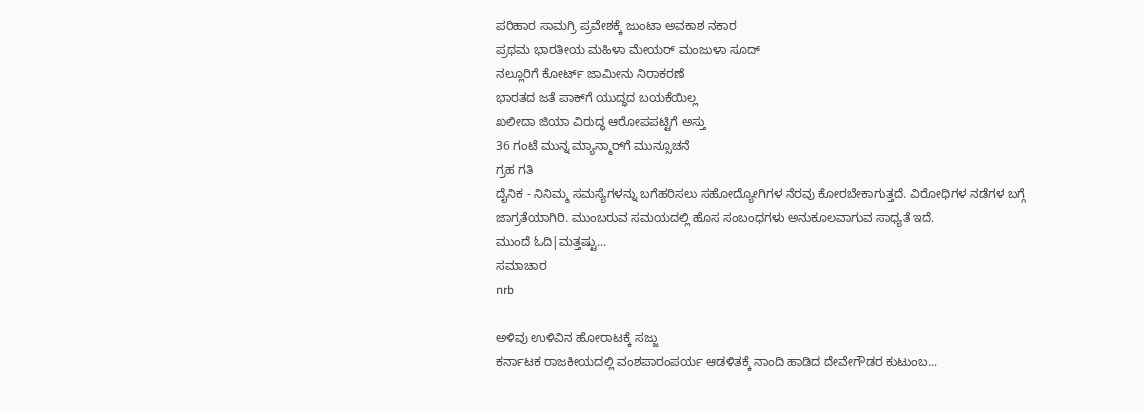ಪರಿಹಾರ ಸಾಮಗ್ರಿ ಪ್ರವೇಶಕ್ಕೆ ಜುಂಟಾ ಅವಕಾಶ ನಕಾರ
ಪ್ರಥಮ ಭಾರತೀಯ ಮಹಿಳಾ ಮೇಯರ್ ಮಂಜುಳಾ ಸೂದ್
ನಲ್ಲೂರಿಗೆ ಕೋರ್ಟ್ ಜಾಮೀನು ನಿರಾಕರಣೆ
ಭಾರತದ ಜತೆ ಪಾಕ್‌ಗೆ ಯುದ್ಧದ ಬಯಕೆಯಿಲ್ಲ
ಖಲೀದಾ ಜಿಯಾ ವಿರುದ್ಧ ಆರೋಪಪಟ್ಟಿಗೆ ಅಸ್ತು
36 ಗಂಟೆ ಮುನ್ನ ಮ್ಯಾನ್ಮಾರ್‌ಗೆ ಮುನ್ಸೂಚನೆ
ಗ್ರಹ ಗತಿ
ದೈನಿಕ - ನಿನಿಮ್ಮ ಸಮಸ್ಯೆಗಳನ್ನು ಬಗೆಹರಿಸಲು ಸಹೋದ್ಯೋಗಿಗಳ ನೆರವು ಕೋರಬೇಕಾಗುತ್ತದೆ. ವಿರೋಧಿಗಳ ನಡೆಗಳ ಬಗ್ಗೆ ಜಾಗ್ರತೆಯಾಗಿರಿ. ಮುಂಬರುವ ಸಮಯದಲ್ಲಿ ಹೊಸ ಸಂಬಂಧಗಳು ಅನುಕೂಲವಾಗುವ ಸಾಧ್ಯತೆ ಇದೆ.
ಮುಂದೆ ಓದಿ|ಮತ್ತಷ್ಟು...
ಸಮಾಚಾರ
nrb

ಅಳಿವು ಉಳಿವಿನ ಹೋರಾಟಕ್ಕೆ ಸಜ್ಜು
ಕರ್ನಾಟಕ ರಾಜಕೀಯದಲ್ಲಿ ವಂಶಪಾರಂಪರ್ಯ ಆಡಳಿತಕ್ಕೆ ನಾಂದಿ ಹಾಡಿದ ದೇವೇಗೌಡರ ಕುಟುಂಬ...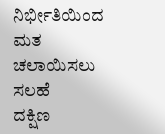ನಿರ್ಭೀತಿಯಿಂದ ಮತ ಚಲಾಯಿಸಲು ಸಲಹೆ
ದಕ್ಷಿಣ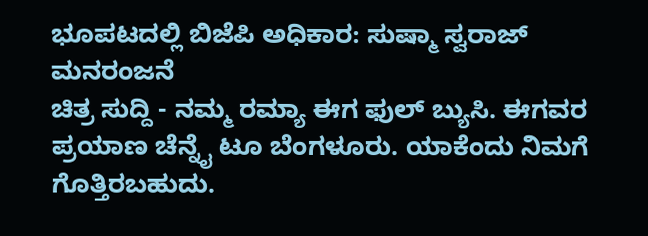ಭೂಪಟದಲ್ಲಿ ಬಿಜೆಪಿ ಅಧಿಕಾರ: ಸುಷ್ಮಾ ಸ್ವರಾಜ್
ಮನರಂಜನೆ
ಚಿತ್ರ ಸುದ್ದಿ - ನಮ್ಮ ರಮ್ಯಾ ಈಗ ಫುಲ್ ಬ್ಯುಸಿ. ಈಗವರ ಪ್ರಯಾಣ ಚೆನ್ನೈ ಟೂ ಬೆಂಗಳೂರು. ಯಾಕೆಂದು ನಿಮಗೆ ಗೊತ್ತಿರಬಹುದು.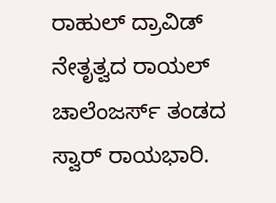ರಾಹುಲ್ ದ್ರಾವಿಡ್ ನೇತೃತ್ವದ ರಾಯಲ್ ಚಾಲೆಂಜರ್ಸ್ ತಂಡದ ಸ್ವಾರ್ ರಾಯಭಾರಿ.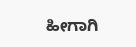ಹೀಗಾಗಿ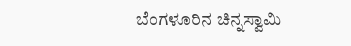ಬೆಂಗಳೂರಿನ ಚಿನ್ನಸ್ವಾಮಿ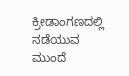ಕ್ರೀಡಾಂಗಣದಲ್ಲಿ ನಡೆಯುವ
ಮುಂದೆ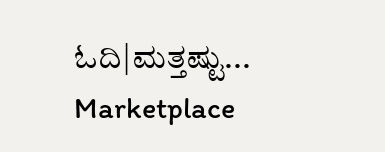ಓದಿ|ಮತ್ತಷ್ಟು...
Marketplace